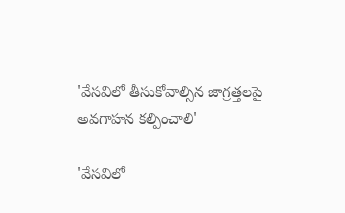'వేసవిలో తీసుకోవాల్సిన జాగ్రత్తలపై అవగాహన కల్పించాలి'

'వేసవిలో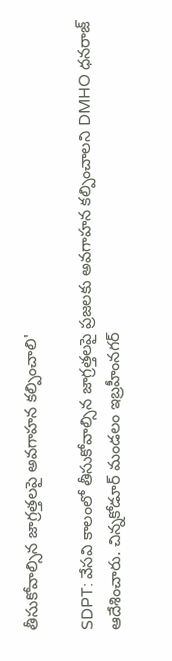తీసుకోవాల్సిన జాగ్రత్తలపై అవగాహన కల్పించాలి'

SDPT: వేసవి కాలంలో తీసుకోవాల్సిన జాగ్రత్తలపై ప్రజలకు అవగాహన కల్పించాలని DMHO ధనరాజ్ ఆదేశించారు. చిన్నకోడూర్ మండలం ఇబ్రహీంనగర్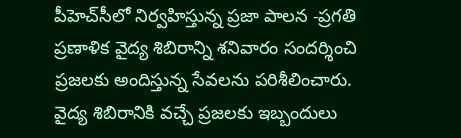పీహెచ్‌సీలో నిర్వహిస్తున్న ప్రజా పాలన -ప్రగతి ప్రణాళిక వైద్య శిబిరాన్ని శనివారం సందర్శించి ప్రజలకు అందిస్తున్న సేవలను పరిశీలించారు. వైద్య శిబిరానికి వచ్చే ప్రజలకు ఇబ్బందులు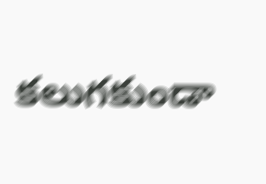కలుగకుండా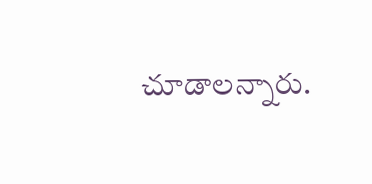చూడాలన్నారు.